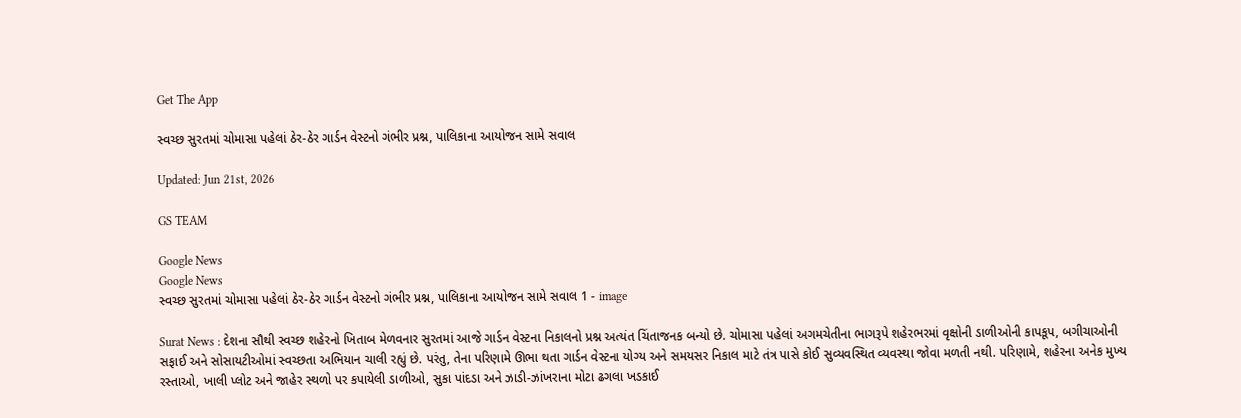Get The App

સ્વચ્છ સુરતમાં ચોમાસા પહેલાં ઠેર-ઠેર ગાર્ડન વેસ્ટનો ગંભીર પ્રશ્ન, પાલિકાના આયોજન સામે સવાલ

Updated: Jun 21st, 2026

GS TEAM

Google News
Google News
સ્વચ્છ સુરતમાં ચોમાસા પહેલાં ઠેર-ઠેર ગાર્ડન વેસ્ટનો ગંભીર પ્રશ્ન, પાલિકાના આયોજન સામે સવાલ 1 - image

Surat News : દેશના સૌથી સ્વચ્છ શહેરનો ખિતાબ મેળવનાર સુરતમાં આજે ગાર્ડન વેસ્ટના નિકાલનો પ્રશ્ન અત્યંત ચિંતાજનક બન્યો છે. ચોમાસા પહેલાં અગમચેતીના ભાગરૂપે શહેરભરમાં વૃક્ષોની ડાળીઓની કાપકૂપ, બગીચાઓની સફાઈ અને સોસાયટીઓમાં સ્વચ્છતા અભિયાન ચાલી રહ્યું છે. પરંતુ, તેના પરિણામે ઊભા થતા ગાર્ડન વેસ્ટના યોગ્ય અને સમયસર નિકાલ માટે તંત્ર પાસે કોઈ સુવ્યવસ્થિત વ્યવસ્થા જોવા મળતી નથી. પરિણામે, શહેરના અનેક મુખ્ય રસ્તાઓ, ખાલી પ્લોટ અને જાહેર સ્થળો પર કપાયેલી ડાળીઓ, સુકા પાંદડા અને ઝાડી-ઝાંખરાના મોટા ઢગલા ખડકાઈ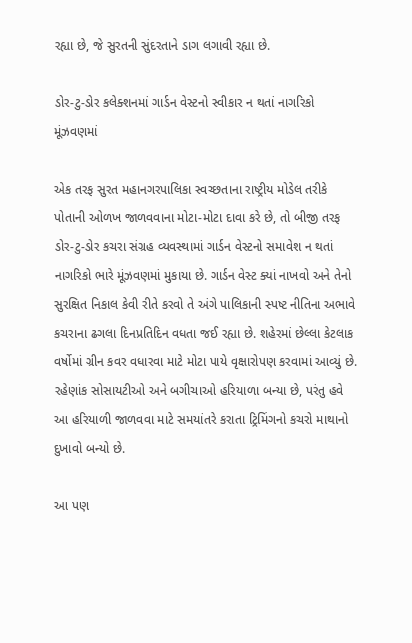રહ્યા છે, જે સુરતની સુંદરતાને ડાગ લગાવી રહ્યા છે.

ડોર-ટુ-ડોર કલેક્શનમાં ગાર્ડન વેસ્ટનો સ્વીકાર ન થતાં નાગરિકો મૂંઝવણમાં

એક તરફ સુરત મહાનગરપાલિકા સ્વચ્છતાના રાષ્ટ્રીય મોડેલ તરીકે પોતાની ઓળખ જાળવવાના મોટા-મોટા દાવા કરે છે, તો બીજી તરફ ડોર-ટુ-ડોર કચરા સંગ્રહ વ્યવસ્થામાં ગાર્ડન વેસ્ટનો સમાવેશ ન થતાં નાગરિકો ભારે મૂંઝવણમાં મુકાયા છે. ગાર્ડન વેસ્ટ ક્યાં નાખવો અને તેનો સુરક્ષિત નિકાલ કેવી રીતે કરવો તે અંગે પાલિકાની સ્પષ્ટ નીતિના અભાવે કચરાના ઢગલા દિનપ્રતિદિન વધતા જઈ રહ્યા છે. શહેરમાં છેલ્લા કેટલાક વર્ષોમાં ગ્રીન કવર વધારવા માટે મોટા પાયે વૃક્ષારોપણ કરવામાં આવ્યું છે. રહેણાંક સોસાયટીઓ અને બગીચાઓ હરિયાળા બન્યા છે, પરંતુ હવે આ હરિયાળી જાળવવા માટે સમયાંતરે કરાતા ટ્રિમિંગનો કચરો માથાનો દુખાવો બન્યો છે.

આ પણ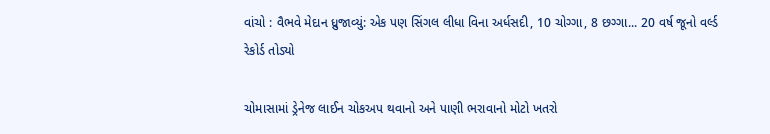વાંચો : વૈભવે મેદાન ધ્રુજાવ્યું: એક પણ સિંગલ લીધા વિના અર્ધસદી, 10 ચોગ્ગા, 8 છગ્ગા... 20 વર્ષ જૂનો વર્લ્ડ રેકોર્ડ તોડ્યો

ચોમાસામાં ડ્રેનેજ લાઈન ચોકઅપ થવાનો અને પાણી ભરાવાનો મોટો ખતરો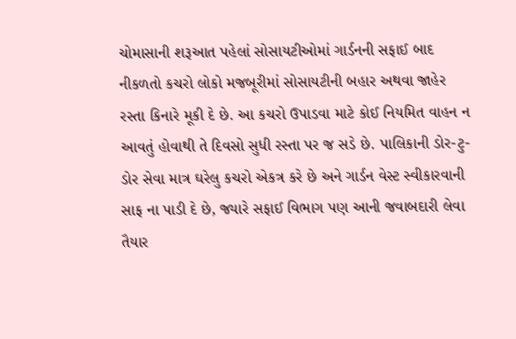ચોમાસાની શરૂઆત પહેલાં સોસાયટીઓમાં ગાર્ડનની સફાઈ બાદ નીકળતો કચરો લોકો મજબૂરીમાં સોસાયટીની બહાર અથવા જાહેર રસ્તા કિનારે મૂકી દે છે. આ કચરો ઉપાડવા માટે કોઈ નિયમિત વાહન ન આવતું હોવાથી તે દિવસો સુધી રસ્તા પર જ સડે છે. પાલિકાની ડોર-ટુ-ડોર સેવા માત્ર ઘરેલુ કચરો એકત્ર કરે છે અને ગાર્ડન વેસ્ટ સ્વીકારવાની સાફ ના પાડી દે છે, જ્યારે સફાઈ વિભાગ પણ આની જવાબદારી લેવા તૈયાર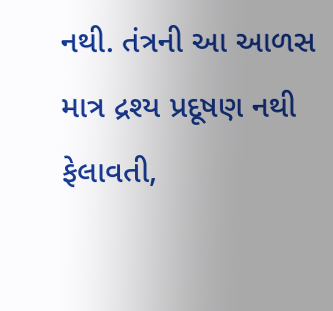નથી. તંત્રની આ આળસ માત્ર દ્રશ્ય પ્રદૂષણ નથી ફેલાવતી,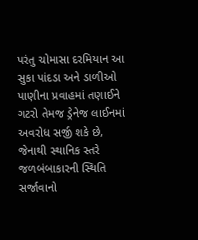પરંતુ ચોમાસા દરમિયાન આ સુકા પાંદડા અને ડાળીઓ પાણીના પ્રવાહમાં તણાઈને ગટરો તેમજ ડ્રેનેજ લાઈનમાં અવરોધ સર્જી શકે છે, જેનાથી સ્થાનિક સ્તરે જળબંબાકારની સ્થિતિ સર્જાવાનો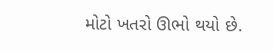મોટો ખતરો ઊભો થયો છે.